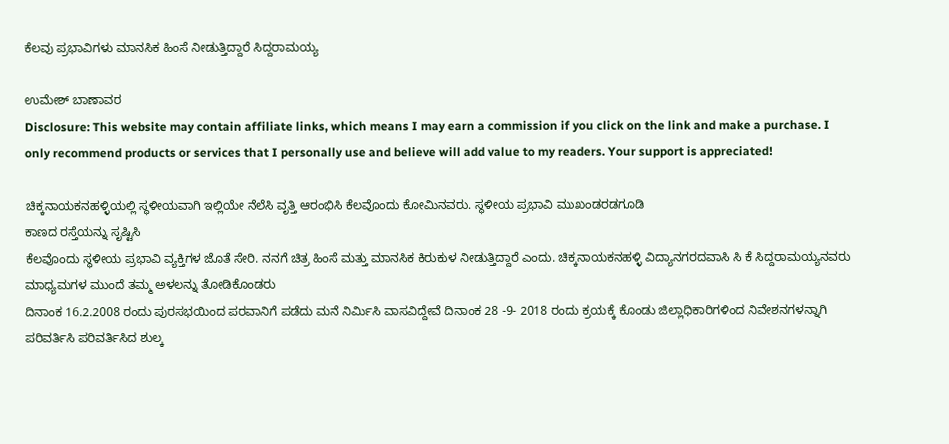ಕೆಲವು ಪ್ರಭಾವಿಗಳು ಮಾನಸಿಕ ಹಿಂಸೆ ನೀಡುತ್ತಿದ್ದಾರೆ ಸಿದ್ದರಾಮಯ್ಯ

ಉಮೇಶ್ ಬಾಣಾವರ
Disclosure: This website may contain affiliate links, which means I may earn a commission if you click on the link and make a purchase. I only recommend products or services that I personally use and believe will add value to my readers. Your support is appreciated!

ಚಿಕ್ಕನಾಯಕನಹಳ್ಳಿಯಲ್ಲಿ ಸ್ಥಳೀಯವಾಗಿ ಇಲ್ಲಿಯೇ ನೆಲೆಸಿ ವೃತ್ತಿ ಆರಂಭಿಸಿ ಕೆಲವೊಂದು ಕೋಮಿನವರು. ಸ್ಥಳೀಯ ಪ್ರಭಾವಿ ಮುಖಂಡರಡಗೂಡಿ
ಕಾಣದ ರಸ್ತೆಯನ್ನು ಸೃಷ್ಟಿಸಿ
ಕೆಲವೊಂದು ಸ್ಥಳೀಯ ಪ್ರಭಾವಿ ವ್ಯಕ್ತಿಗಳ ಜೊತೆ ಸೇರಿ. ನನಗೆ ಚಿತ್ರ ಹಿಂಸೆ ಮತ್ತು ಮಾನಸಿಕ ಕಿರುಕುಳ ನೀಡುತ್ತಿದ್ದಾರೆ ಎಂದು. ಚಿಕ್ಕನಾಯಕನಹಳ್ಳಿ ವಿದ್ಯಾನಗರದವಾಸಿ ಸಿ ಕೆ ಸಿದ್ದರಾಮಯ್ಯನವರು ಮಾಧ್ಯಮಗಳ ಮುಂದೆ ತಮ್ಮ ಅಳಲನ್ನು ತೋಡಿಕೊಂಡರು
ದಿನಾಂಕ 16.2.2008 ರಂದು ಪುರಸಭಯಿಂದ ಪರವಾನಿಗೆ ಪಡೆದು ಮನೆ ನಿರ್ಮಿಸಿ ವಾಸವಿದ್ದೇವೆ ದಿನಾಂಕ 28 -9- 2018 ರಂದು ಕ್ರಯಕ್ಕೆ ಕೊಂಡು ಜಿಲ್ಲಾಧಿಕಾರಿಗಳಿಂದ ನಿವೇಶನಗಳನ್ನಾಗಿ ಪರಿವರ್ತಿಸಿ ಪರಿವರ್ತಿಸಿದ ಶುಲ್ಕ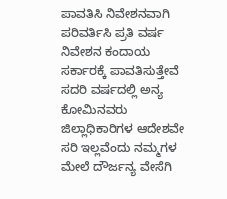ಪಾವತಿಸಿ ನಿವೇಶನವಾಗಿ ಪರಿವರ್ತಿಸಿ ಪ್ರತಿ ವರ್ಷ ನಿವೇಶನ ಕಂದಾಯ ಸರ್ಕಾರಕ್ಕೆ ಪಾವತಿಸುತ್ತೇವೆ
ಸದರಿ ವರ್ಷದಲ್ಲಿ ಅನ್ಯ ಕೋಮಿನವರು ಜಿಲ್ಲಾಧಿಕಾರಿಗಳ ಆದೇಶವೇ ಸರಿ ಇಲ್ಲವೆಂದು ನಮ್ಮಗಳ ಮೇಲೆ ದೌರ್ಜನ್ಯ ವೇಸೆಗಿ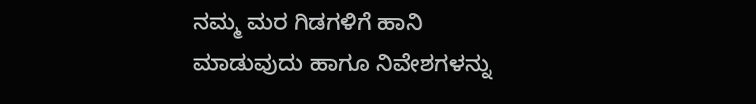ನಮ್ಮ ಮರ ಗಿಡಗಳಿಗೆ ಹಾನಿ ಮಾಡುವುದು ಹಾಗೂ ನಿವೇಶಗಳನ್ನು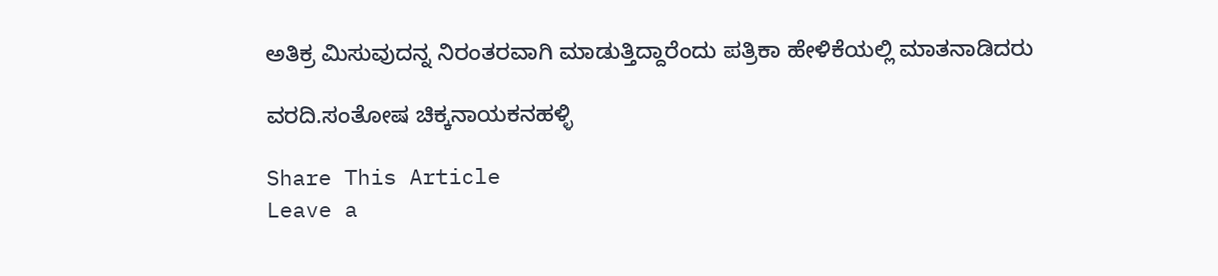ಅತಿಕ್ರ ಮಿಸುವುದನ್ನ ನಿರಂತರವಾಗಿ ಮಾಡುತ್ತಿದ್ದಾರೆಂದು ಪತ್ರಿಕಾ ಹೇಳಿಕೆಯಲ್ಲಿ ಮಾತನಾಡಿದರು

ವರದಿ.ಸಂತೋಷ ಚಿಕ್ಕನಾಯಕನಹಳ್ಳಿ

Share This Article
Leave a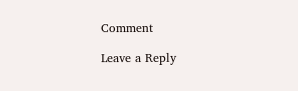Comment

Leave a Reply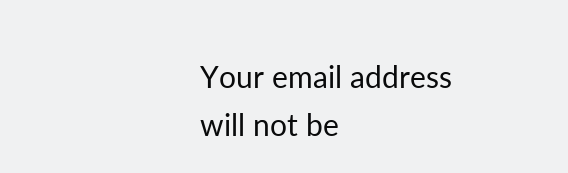Your email address will not be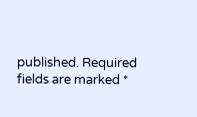published. Required fields are marked *